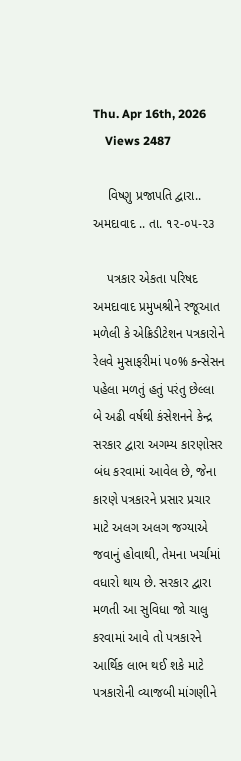Thu. Apr 16th, 2026
    Views 2487

    વિષ્ણુ પ્રજાપતિ દ્વારા.. અમદાવાદ .. તા. ૧૨-૦૫-૨૩

    પત્રકાર એકતા પરિષદ અમદાવાદ પ્રમુખશ્રીને રજૂઆત મળેલી કે એક્રિડીટેશન પત્રકારોને રેલવે મુસાફરીમાં ૫૦% કન્સેસન પહેલા મળતું હતું પરંતુ છેલ્લા બે અઢી વર્ષથી કંસેશનને કેન્દ્ર સરકાર દ્વારા અગમ્ય કારણોસર બંધ કરવામાં આવેલ છે, જેના કારણે પત્રકારને પ્રસાર પ્રચાર માટે અલગ અલગ જગ્યાએ જવાનું હોવાથી, તેમના ખર્ચામાં વધારો થાય છે. સરકાર દ્વારા મળતી આ સુવિધા જો ચાલુ કરવામાં આવે તો પત્રકારને આર્થિક લાભ થઈ શકે માટે પત્રકારોની વ્યાજબી માંગણીને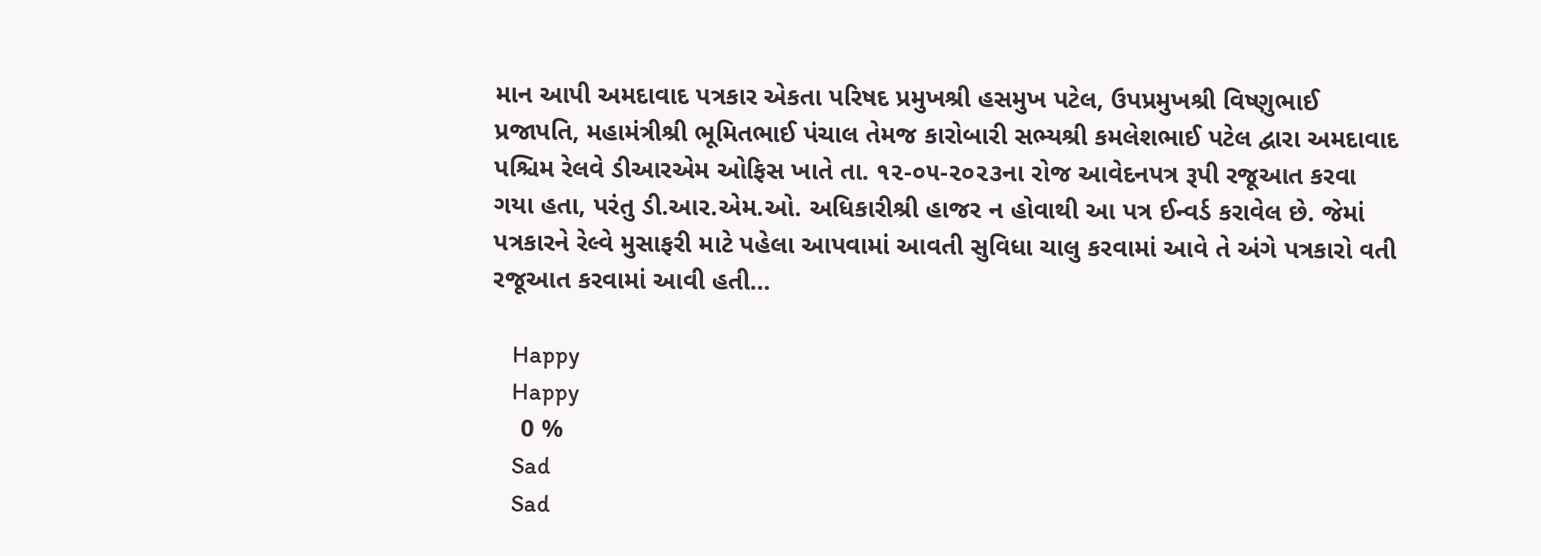માન આપી અમદાવાદ પત્રકાર એકતા પરિષદ પ્રમુખશ્રી હસમુખ પટેલ, ઉપપ્રમુખશ્રી વિષ્ણુભાઈ પ્રજાપતિ, મહામંત્રીશ્રી ભૂમિતભાઈ પંચાલ તેમજ કારોબારી સભ્યશ્રી કમલેશભાઈ પટેલ દ્વારા અમદાવાદ પશ્ચિમ રેલવે ડીઆરએમ ઓફિસ ખાતે તા. ૧૨-૦૫-૨૦૨૩ના રોજ આવેદનપત્ર રૂપી રજૂઆત કરવા ગયા હતા, પરંતુ ડી.આર.એમ.ઓ. અધિકારીશ્રી હાજર ન હોવાથી આ પત્ર ઈન્વર્ડ કરાવેલ છે. જેમાં પત્રકારને રેલ્વે મુસાફરી માટે પહેલા આપવામાં આવતી સુવિધા ચાલુ કરવામાં આવે તે અંગે પત્રકારો વતી રજૂઆત કરવામાં આવી હતી…

    Happy
    Happy
    0 %
    Sad
    Sad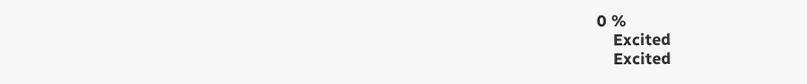0 %
    Excited
    Excited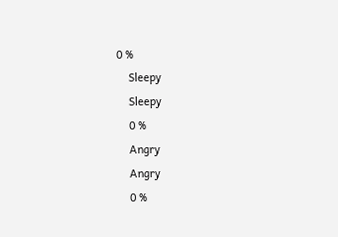0 %
    Sleepy
    Sleepy
    0 %
    Angry
    Angry
    0 %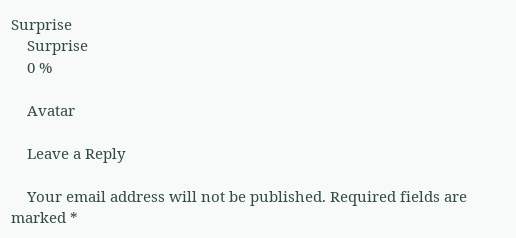Surprise
    Surprise
    0 %

    Avatar

    Leave a Reply

    Your email address will not be published. Required fields are marked *